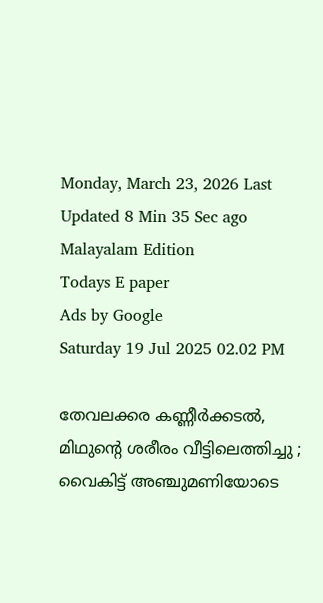Monday, March 23, 2026 Last Updated 8 Min 35 Sec ago Malayalam Edition
Todays E paper
Ads by Google
Saturday 19 Jul 2025 02.02 PM

തേവലക്കര കണ്ണീര്‍ക്കടല്‍, മിഥുന്റെ ശരീരം വീട്ടിലെത്തിച്ചു ; വൈകിട്ട് അഞ്ചുമണിയോടെ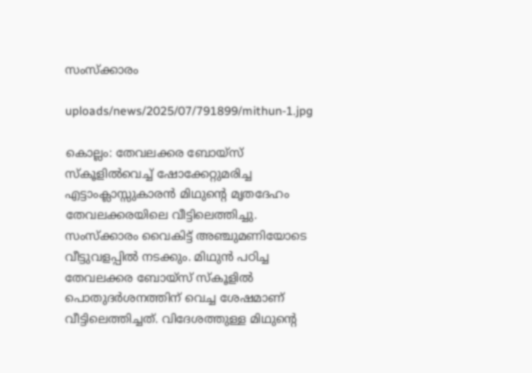സംസ്‌ക്കാരം

uploads/news/2025/07/791899/mithun-1.jpg

കൊല്ലം: തേവലക്കര ബോയ്‌സ് സ്‌കൂളില്‍വെച്ച് ഷോക്കേറ്റുമരിച്ച എട്ടാംക്ലാസ്സുകാരന്‍ മിഥുന്റെ മൃതദേഹം തേവലക്കരയിലെ വീട്ടിലെത്തിച്ചു. സംസ്‌ക്കാരം വൈകിട്ട് അഞ്ചുമണിയോടെ വീട്ടുവളപ്പില്‍ നടക്കും. മിഥുന്‍ പഠിച്ച തേവലക്കര ബോയ്‌സ് സ്‌കൂളില്‍ പൊതുദര്‍ശനത്തിന് വെച്ച ശേഷമാണ് വീട്ടിലെത്തിച്ചത്. വിദേശത്തുള്ള മിഥുന്റെ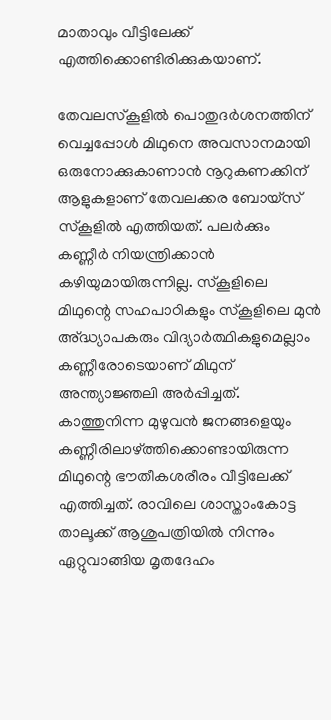മാതാവും വീട്ടിലേക്ക് എത്തിക്കൊണ്ടിരിക്കുകയാണ്.

തേവലസ്‌കൂളില്‍ പൊതുദര്‍ശനത്തിന് വെച്ചപ്പോള്‍ മിഥുനെ അവസാനമായി ഒരുനോക്കുകാണാന്‍ നൂറുകണക്കിന് ആളുകളാണ് തേവലക്കര ബോയ്‌സ് സ്‌കൂളില്‍ എത്തിയത്. പലര്‍ക്കും കണ്ണീര്‍ നിയന്ത്രിക്കാന്‍ കഴിയുമായിരുന്നില്ല. സ്‌കൂളിലെ മിഥുന്റെ സഹപാഠികളും സ്‌കൂളിലെ മുന്‍ അ്ദ്ധ്യാപകരും വിദ്യാര്‍ത്ഥികളുമെല്ലാം കണ്ണീരോടെയാണ് മിഥുന് അന്ത്യാജ്ഞലി അര്‍പ്പിച്ചത്. കാത്തുനിന്ന മുഴുവന്‍ ജനങ്ങളെയും കണ്ണീരിലാഴ്ത്തിക്കൊണ്ടായിരുന്ന മിഥുന്റെ ഭൗതീകശരീരം വീട്ടിലേക്ക് എത്തിച്ചത്. രാവിലെ ശാസ്താംകോട്ട താലൂക്ക് ആശുപത്രിയില്‍ നിന്നും ഏറ്റുവാങ്ങിയ മൃതദേഹം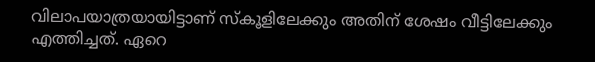വിലാപയാത്രയായിട്ടാണ് സ്‌കൂളിലേക്കും അതിന് ശേഷം വീട്ടിലേക്കും എത്തിച്ചത്. ഏറെ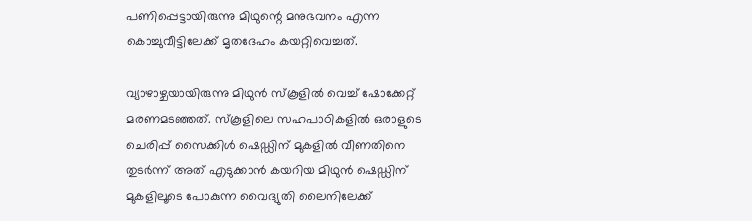പണിപ്പെട്ടായിരുന്നു മിഥുന്റെ മനുഭവനം എന്ന കൊച്ചുവീട്ടിലേക്ക് മൃതദേഹം കയറ്റിവെച്ചത്.

വ്യാഴാഴ്ചയായിരുന്നു മിഥുന്‍ സ്‌കൂളില്‍ വെച്ച് ഷോക്കേറ്റ് മരണമടഞ്ഞത്. സ്കൂളിലെ സഹപാഠികളില്‍ ഒരാളുടെ ചെരിപ്പ് സൈക്കിള്‍ ഷെഡ്ഡിന് മുകളില്‍ വീണതിനെ തുടര്‍ന്ന് അത് എടുക്കാന്‍ കയറിയ മിഥുന്‍ ഷെഡ്ഡിന് മുകളിലൂടെ പോകുന്ന വൈദ്യുതി ലൈനിലേക്ക്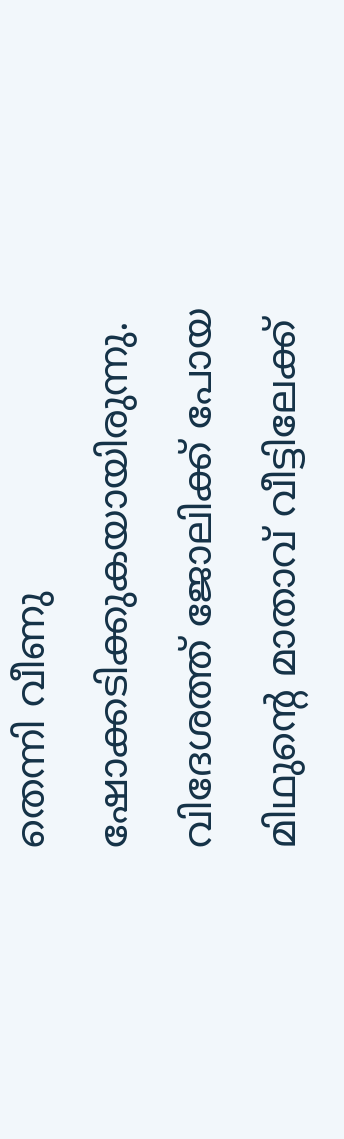തെന്നി വീണു ഷോക്കടിക്കുകയായിരുന്നു. വിദേശത്ത് ജോലിക്ക് പോയ മിഥുന്റെ മാതാവ് വീട്ടിലേക്ക്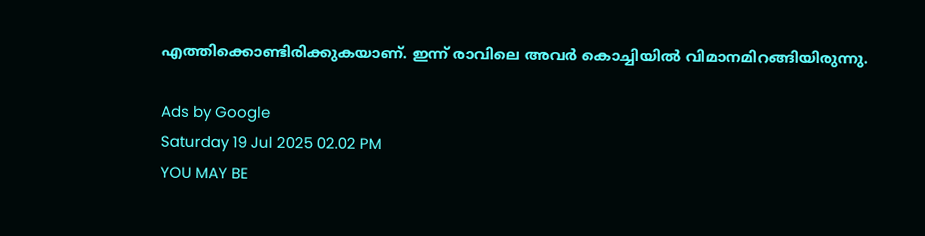എത്തിക്കൊണ്ടിരിക്കുകയാണ്. ഇന്ന് രാവിലെ അവര്‍ കൊച്ചിയില്‍ വിമാനമിറങ്ങിയിരുന്നു.

Ads by Google
Saturday 19 Jul 2025 02.02 PM
YOU MAY BE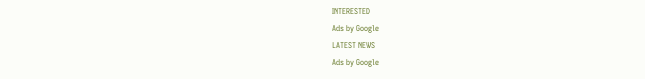INTERESTED
Ads by Google
LATEST NEWS
Ads by Google